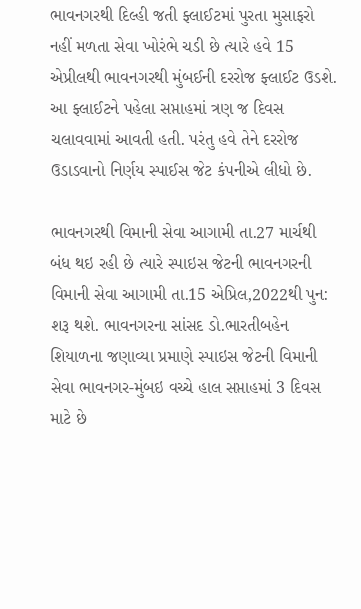ભાવનગરથી દિલ્હી જતી ફ્લાઈટમાં પુરતા મુસાફરો નહીં મળતા સેવા ખોરંભે ચડી છે ત્યારે હવે 15 એપ્રીલથી ભાવનગરથી મુંબઈની દરરોજ ફ્લાઈટ ઉડશે. આ ફ્લાઈટને પહેલા સપ્તાહમાં ત્રણ જ દિવસ ચલાવવામાં આવતી હતી. પરંતુ હવે તેને દરરોજ ઉડાડવાનો નિર્ણય સ્પાઈસ જેટ કંપનીએ લીધો છે.

ભાવનગરથી વિમાની સેવા આગામી તા.27 માર્ચથી બંધ થઇ રહી છે ત્યારે સ્પાઇસ જેટની ભાવનગરની વિમાની સેવા આગામી તા.15 એપ્રિલ,2022થી પુન: શરૂ થશે. ભાવનગરના સાંસદ ડો.ભારતીબહેન શિયાળના જણાવ્યા પ્રમાણે સ્પાઇસ જેટની વિમાની સેવા ભાવનગર-મુંબઇ વચ્ચે હાલ સપ્તાહમાં 3 દિવસ માટે છે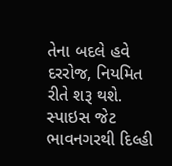તેના બદલે હવે દરરોજ, નિયમિત રીતે શરૂ થશે. સ્પાઇસ જેટ ભાવનગરથી દિલ્હી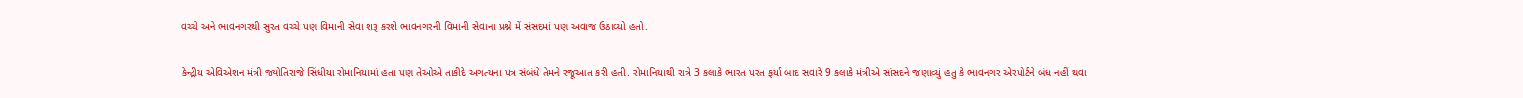વચ્ચે અને ભાવનગરથી સુરત વચ્ચે પણ વિમાની સેવા શરૂ કરશે ભાવનગરની વિમાની સેવાના પ્રશ્ને મેં સંસદમાં પણ અવાજ ઉઠાવ્યો હતો.

કેન્દ્રીય એવિએશન મંત્રી જ્યોતિરાજે સિંધીયા રોમાનિયામાં હતા પણ તેઓએ તાકીદે અગત્યના પત્ર સંબંધે તેમને રજૂઆત કરી હતી. રોમાનિયાથી રાત્રે 3 કલાકે ભારત પરત ફર્યા બાદ સવારે 9 કલાકે મંત્રીએ સાંસદને જણાવ્યું હતુ કે ભાવનગર એરપોર્ટને બંધ નહીં થવા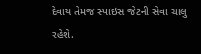દેવાય તેમજ સ્પાઇસ જેટની સેવા ચાલુ રહેશે.